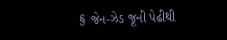§ જેન-ઝેડ જૂની પેઢીથી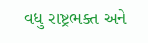વધુ રાષ્ટ્રભક્ત અને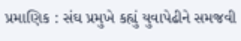પ્રમાણિક : સંઘ પ્રમુખે કહ્યું યુવાપેઢીને સમજવી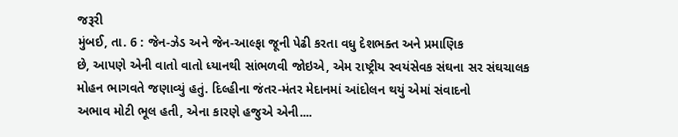જરૂરી
મુંબઈ, તા. 6 : જેન-ઝેડ અને જેન-આલ્ફા જૂની પેઢી કરતા વધુ દેશભક્ત અને પ્રમાણિક
છે, આપણે એની વાતો વાતો ધ્યાનથી સાંભળવી જોઇએ, એમ રાષ્ટ્રીય સ્વયંસેવક સંઘના સર સંઘચાલક
મોહન ભાગવતે જણાવ્યું હતું. દિલ્હીના જંતર-મંતર મેદાનમાં આંદોલન થયું એમાં સંવાદનો
અભાવ મોટી ભૂલ હતી, એના કારણે હજુએ એની....